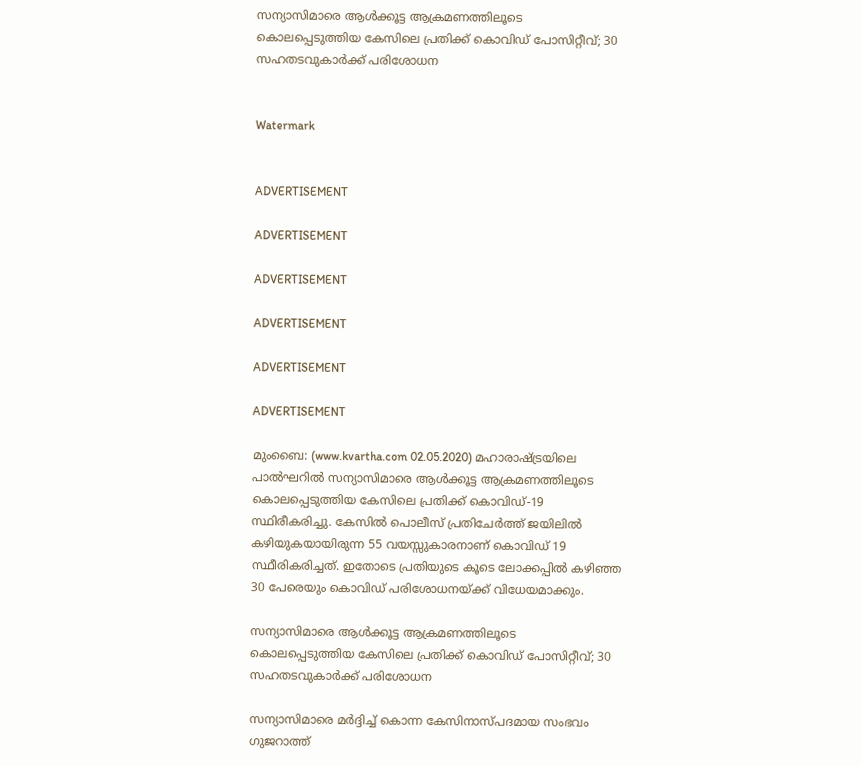സന്യാസിമാരെ ആള്‍ക്കൂട്ട ആക്രമണത്തിലൂടെ കൊലപ്പെടുത്തിയ കേസിലെ പ്രതിക്ക് കൊവിഡ് പോസിറ്റീവ്; 30 സഹതടവുകാര്‍ക്ക് പരിശോധന


Watermark


ADVERTISEMENT

ADVERTISEMENT

ADVERTISEMENT

ADVERTISEMENT

ADVERTISEMENT

ADVERTISEMENT

മുംബൈ: (www.kvartha.com 02.05.2020) മഹാരാഷ്ട്രയിലെ പാല്‍ഘറില്‍ സന്യാസിമാരെ ആള്‍ക്കൂട്ട ആക്രമണത്തിലൂടെ കൊലപ്പെടുത്തിയ കേസിലെ പ്രതിക്ക് കൊവിഡ്-19 സ്ഥിരീകരിച്ചു. കേസില്‍ പൊലീസ് പ്രതിചേര്‍ത്ത് ജയിലില്‍ കഴിയുകയായിരുന്ന 55 വയസ്സുകാരനാണ് കൊവിഡ് 19 സ്ഥീരികരിച്ചത്. ഇതോടെ പ്രതിയുടെ കൂടെ ലോക്കപ്പില്‍ കഴിഞ്ഞ 30 പേരെയും കൊവിഡ് പരിശോധനയ്ക്ക് വിധേയമാക്കും.

സന്യാസിമാരെ ആള്‍ക്കൂട്ട ആക്രമണത്തിലൂടെ കൊലപ്പെടുത്തിയ കേസിലെ പ്രതിക്ക് കൊവിഡ് പോസിറ്റീവ്; 30 സഹതടവുകാര്‍ക്ക് പരിശോധന

സന്യാസിമാരെ മര്‍ദ്ദിച്ച് കൊന്ന കേസിനാസ്പദമായ സംഭവം ഗുജറാത്ത്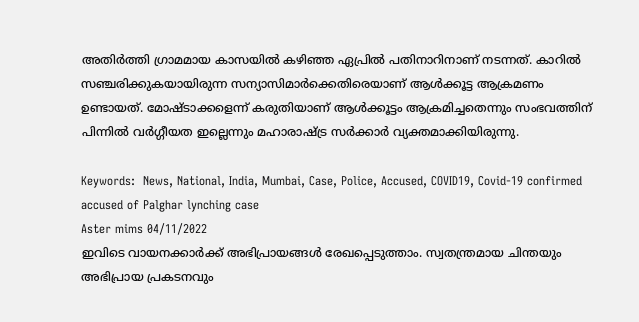അതിര്‍ത്തി ഗ്രാമമായ കാസയില്‍ കഴിഞ്ഞ ഏപ്രില്‍ പതിനാറിനാണ് നടന്നത്. കാറില്‍ സഞ്ചരിക്കുകയായിരുന്ന സന്യാസിമാര്‍ക്കെതിരെയാണ് ആള്‍ക്കൂട്ട ആക്രമണം ഉണ്ടായത്. മോഷ്ടാക്കളെന്ന് കരുതിയാണ് ആള്‍ക്കൂട്ടം ആക്രമിച്ചതെന്നും സംഭവത്തിന് പിന്നില്‍ വര്‍ഗ്ഗീയത ഇല്ലെന്നും മഹാരാഷ്ട്ര സര്‍ക്കാര്‍ വ്യക്തമാക്കിയിരുന്നു.

Keywords:  News, National, India, Mumbai, Case, Police, Accused, COVID19, Covid-19 confirmed accused of Palghar lynching case
Aster mims 04/11/2022
ഇവിടെ വായനക്കാർക്ക് അഭിപ്രായങ്ങൾ രേഖപ്പെടുത്താം. സ്വതന്ത്രമായ ചിന്തയും അഭിപ്രായ പ്രകടനവും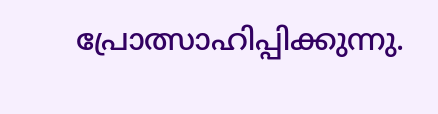പ്രോത്സാഹിപ്പിക്കുന്നു.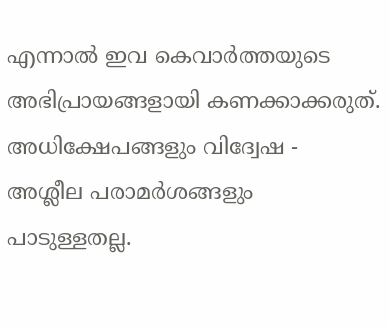എന്നാൽ ഇവ കെവാർത്തയുടെ അഭിപ്രായങ്ങളായി കണക്കാക്കരുത്. അധിക്ഷേപങ്ങളും വിദ്വേഷ - അശ്ലീല പരാമർശങ്ങളും പാടുള്ളതല്ല.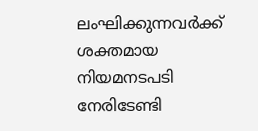ലംഘിക്കുന്നവർക്ക് ശക്തമായ നിയമനടപടി നേരിടേണ്ടി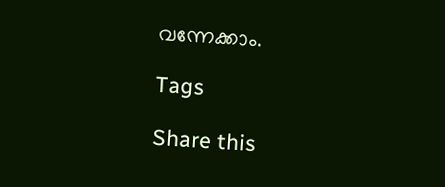വന്നേക്കാം.

Tags

Share this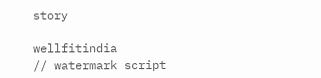story

wellfitindia
// watermark script